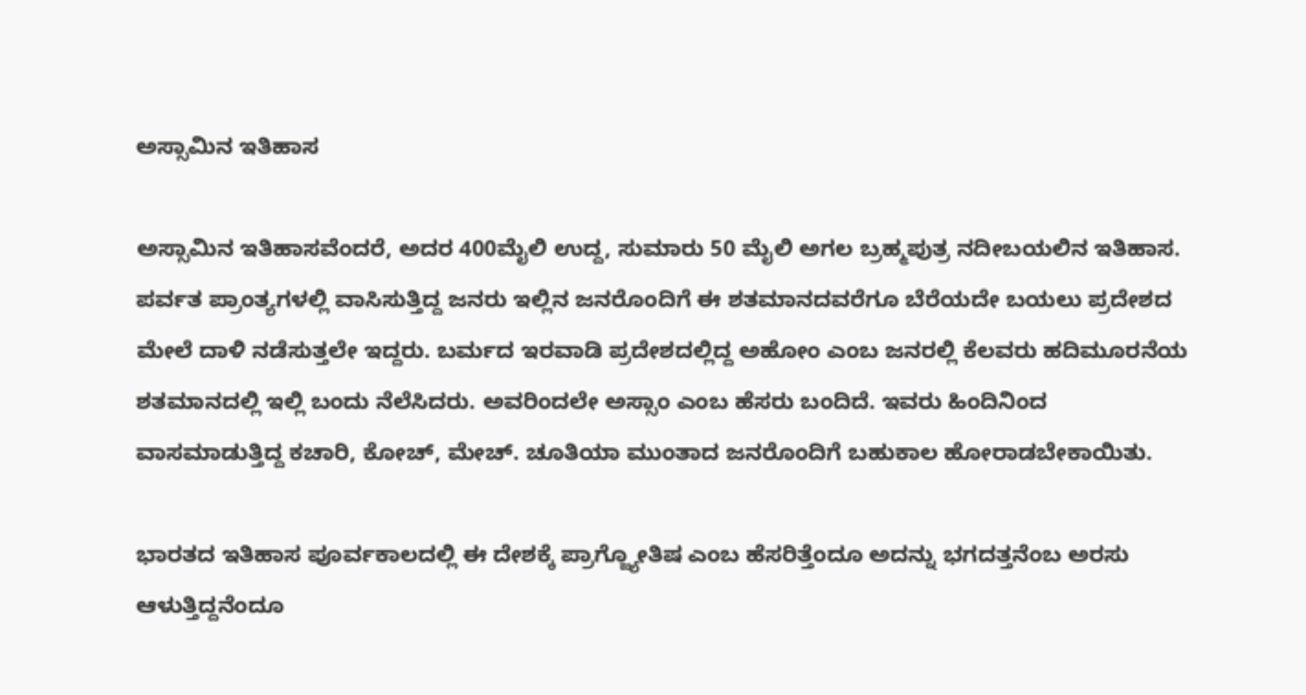ಅಸ್ಸಾಮಿನ ಇತಿಹಾಸ

ಅಸ್ಸಾಮಿನ ಇತಿಹಾಸವೆಂದರೆ, ಅದರ 400ಮೈಲಿ ಉದ್ದ, ಸುಮಾರು 50 ಮೈಲಿ ಅಗಲ ಬ್ರಹ್ಮಪುತ್ರ ನದೀಬಯಲಿನ ಇತಿಹಾಸ. ಪರ್ವತ ಪ್ರಾಂತ್ಯಗಳಲ್ಲಿ ವಾಸಿಸುತ್ತಿದ್ದ ಜನರು ಇಲ್ಲಿನ ಜನರೊಂದಿಗೆ ಈ ಶತಮಾನದವರೆಗೂ ಬೆರೆಯದೇ ಬಯಲು ಪ್ರದೇಶದ ಮೇಲೆ ದಾಳಿ ನಡೆಸುತ್ತಲೇ ಇದ್ದರು. ಬರ್ಮದ ಇರವಾಡಿ ಪ್ರದೇಶದಲ್ಲಿದ್ದ ಅಹೋಂ ಎಂಬ ಜನರಲ್ಲಿ ಕೆಲವರು ಹದಿಮೂರನೆಯ ಶತಮಾನದಲ್ಲಿ ಇಲ್ಲಿ ಬಂದು ನೆಲೆಸಿದರು. ಅವರಿಂದಲೇ ಅಸ್ಸಾಂ ಎಂಬ ಹೆಸರು ಬಂದಿದೆ. ಇವರು ಹಿಂದಿನಿಂದ ವಾಸಮಾಡುತ್ತಿದ್ದ ಕಚಾರಿ, ಕೋಚ್, ಮೇಚ್. ಚೂತಿಯಾ ಮುಂತಾದ ಜನರೊಂದಿಗೆ ಬಹುಕಾಲ ಹೋರಾಡಬೇಕಾಯಿತು.

ಭಾರತದ ಇತಿಹಾಸ ಪೂರ್ವಕಾಲದಲ್ಲಿ ಈ ದೇಶಕ್ಕೆ ಪ್ರಾಗ್ಜ್ಯೋತಿಷ ಎಂಬ ಹೆಸರಿತ್ತೆಂದೂ ಅದನ್ನು ಭಗದತ್ತನೆಂಬ ಅರಸು ಆಳುತ್ತಿದ್ದನೆಂದೂ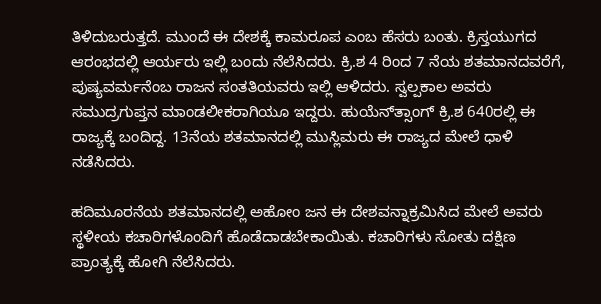ತಿಳಿದುಬರುತ್ತದೆ. ಮುಂದೆ ಈ ದೇಶಕ್ಕೆ ಕಾಮರೂಪ ಎಂಬ ಹೆಸರು ಬಂತು. ಕ್ರಿಸ್ತಯುಗದ ಆರಂಭದಲ್ಲಿ ಆರ್ಯರು ಇಲ್ಲಿ ಬಂದು ನೆಲೆಸಿದರು. ಕ್ರಿ.ಶ 4 ರಿಂದ 7 ನೆಯ ಶತಮಾನದವರೆಗೆ, ಪುಷ್ಯವರ್ಮನೆಂಬ ರಾಜನ ಸಂತತಿಯವರು ಇಲ್ಲಿ ಆಳಿದರು. ಸ್ವಲ್ಪಕಾಲ ಅವರು ಸಮುದ್ರಗುಪ್ತನ ಮಾಂಡಲೀಕರಾಗಿಯೂ ಇದ್ದರು. ಹುಯೆನ್‍ತ್ಸಾಂಗ್ ಕ್ರಿ.ಶ 640ರಲ್ಲಿ ಈ ರಾಜ್ಯಕ್ಕೆ ಬಂದಿದ್ದ. 13ನೆಯ ಶತಮಾನದಲ್ಲಿ ಮುಸ್ಲಿಮರು ಈ ರಾಜ್ಯದ ಮೇಲೆ ಧಾಳಿ ನಡೆಸಿದರು.

ಹದಿಮೂರನೆಯ ಶತಮಾನದಲ್ಲಿ ಅಹೋಂ ಜನ ಈ ದೇಶವನ್ನಾಕ್ರಮಿಸಿದ ಮೇಲೆ ಅವರು ಸ್ಥಳೀಯ ಕಚಾರಿಗಳೊಂದಿಗೆ ಹೊಡೆದಾಡಬೇಕಾಯಿತು. ಕಚಾರಿಗಳು ಸೋತು ದಕ್ಷಿಣ ಪ್ರಾಂತ್ಯಕ್ಕೆ ಹೋಗಿ ನೆಲೆಸಿದರು.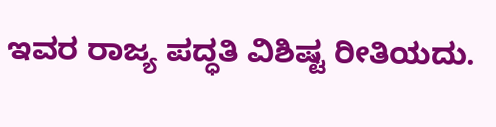ಇವರ ರಾಜ್ಯ ಪದ್ಧತಿ ವಿಶಿಷ್ಟ ರೀತಿಯದು.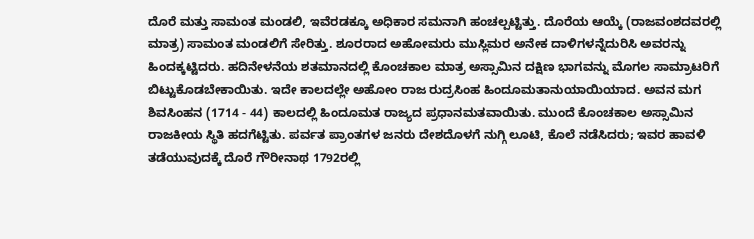ದೊರೆ ಮತ್ತು ಸಾಮಂತ ಮಂಡಲಿ, ಇವೆರಡಕ್ಕೂ ಅಧಿಕಾರ ಸಮನಾಗಿ ಹಂಚಲ್ಪಟ್ಟಿತ್ತು. ದೊರೆಯ ಆಯ್ಕೆ (ರಾಜವಂಶದವರಲ್ಲಿ ಮಾತ್ರ) ಸಾಮಂತ ಮಂಡಲಿಗೆ ಸೇರಿತ್ತು. ಶೂರರಾದ ಅಹೋಮರು ಮುಸ್ಲಿಮರ ಅನೇಕ ದಾಳಿಗಳನ್ನೆದುರಿಸಿ ಅವರನ್ನು ಹಿಂದಕ್ಕಟ್ಟಿದರು. ಹದಿನೇಳನೆಯ ಶತಮಾನದಲ್ಲಿ ಕೊಂಚಕಾಲ ಮಾತ್ರ ಅಸ್ಸಾಮಿನ ದಕ್ಷಿಣ ಭಾಗವನ್ನು ಮೊಗಲ ಸಾಮ್ರಾಟರಿಗೆ ಬಿಟ್ಟುಕೊಡಬೇಕಾಯಿತು. ಇದೇ ಕಾಲದಲ್ಲೇ ಅಹೋಂ ರಾಜ ರುದ್ರಸಿಂಹ ಹಿಂದೂಮತಾನುಯಾಯಿಯಾದ. ಅವನ ಮಗ ಶಿವಸಿಂಹನ (1714 - 44) ಕಾಲದಲ್ಲಿ ಹಿಂದೂಮತ ರಾಜ್ಯದ ಪ್ರಧಾನಮತವಾಯಿತು. ಮುಂದೆ ಕೊಂಚಕಾಲ ಅಸ್ಸಾಮಿನ ರಾಜಕೀಯ ಸ್ಥಿತಿ ಹದಗೆಟ್ಟಿತು. ಪರ್ವತ ಪ್ರಾಂತಗಳ ಜನರು ದೇಶದೊಳಗೆ ನುಗ್ಗಿ ಲೂಟಿ, ಕೊಲೆ ನಡೆಸಿದರು; ಇವರ ಹಾವಳಿ ತಡೆಯುವುದಕ್ಕೆ ದೊರೆ ಗೌರೀನಾಥ 1792ರಲ್ಲಿ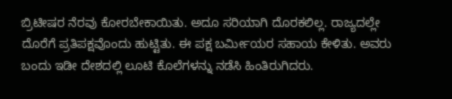ಬ್ರಿಟೀಷರ ನೆರವು ಕೋರಬೇಕಾಯಿತು. ಅದೂ ಸರಿಯಾಗಿ ದೊರಕಲಿಲ್ಲ. ರಾಜ್ಯದಲ್ಲೇ ದೊರೆಗೆ ಪ್ರತಿಪಕ್ಷವೊಂದು ಹುಟ್ಟಿತು. ಈ ಪಕ್ಷ ಬರ್ಮೀಯರ ಸಹಾಯ ಕೇಳಿತು. ಅವರು ಬಂದು ಇಡೀ ದೇಶದಲ್ಲಿ ಲೂಟಿ ಕೊಲೆಗಳನ್ನು ನಡೆಸಿ ಹಿಂತಿರುಗಿದರು.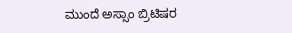ಮುಂದೆ ಅಸ್ಸಾಂ ಬ್ರಿಟಿಷರ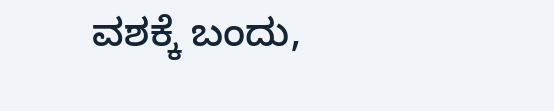ವಶಕ್ಕೆ ಬಂದು,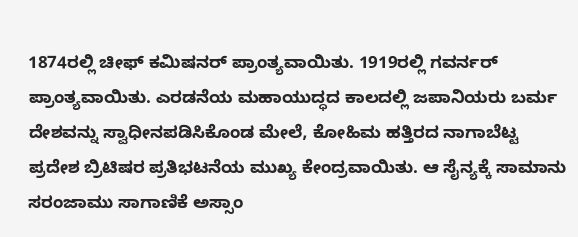1874ರಲ್ಲಿ ಚೀಫ್ ಕಮಿಷನರ್ ಪ್ರಾಂತ್ಯವಾಯಿತು. 1919ರಲ್ಲಿ ಗವರ್ನರ್ ಪ್ರಾಂತ್ಯವಾಯಿತು. ಎರಡನೆಯ ಮಹಾಯುದ್ಧದ ಕಾಲದಲ್ಲಿ ಜಪಾನಿಯರು ಬರ್ಮ ದೇಶವನ್ನು ಸ್ವಾಧೀನಪಡಿಸಿಕೊಂಡ ಮೇಲೆ, ಕೋಹಿಮ ಹತ್ತಿರದ ನಾಗಾಬೆಟ್ಟ ಪ್ರದೇಶ ಬ್ರಿಟಿಷರ ಪ್ರತಿಭಟನೆಯ ಮುಖ್ಯ ಕೇಂದ್ರವಾಯಿತು. ಆ ಸೈನ್ಯಕ್ಕೆ ಸಾಮಾನು ಸರಂಜಾಮು ಸಾಗಾಣಿಕೆ ಅಸ್ಸಾಂ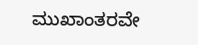ಮುಖಾಂತರವೇ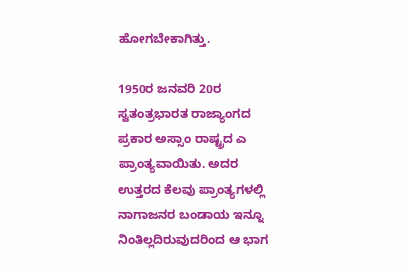ಹೋಗಬೇಕಾಗಿತ್ತು.

1950ರ ಜನವರಿ 20ರ ಸ್ವತಂತ್ರಭಾರತ ರಾಜ್ಯಾಂಗದ ಪ್ರಕಾರ ಅಸ್ಸಾಂ ರಾಷ್ಟ್ರದ ಎ ಪ್ರಾಂತ್ಯವಾಯಿತು. ಅದರ ಉತ್ತರದ ಕೆಲವು ಪ್ರಾಂತ್ಯಗಳಲ್ಲಿ ನಾಗಾಜನರ ಬಂಡಾಯ ಇನ್ನೂ ನಿಂತಿಲ್ಲದಿರುವುದರಿಂದ ಆ ಭಾಗ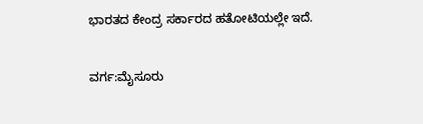ಭಾರತದ ಕೇಂದ್ರ ಸರ್ಕಾರದ ಹತೋಟಿಯಲ್ಲೇ ಇದೆ.

ವರ್ಗ:ಮೈಸೂರು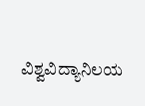ವಿಶ್ವವಿದ್ಯಾನಿಲಯ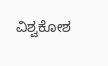ವಿಶ್ವಕೋಶ